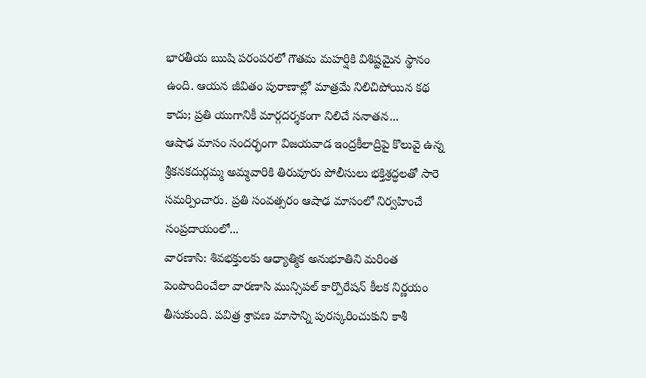భారతీయ ఋషి పరంపరలో గౌతమ మహర్షికి విశిష్టమైన స్థానం ఉంది. ఆయన జీవితం పురాణాల్లో మాత్రమే నిలిచిపోయిన కథ కాదు; ప్రతి యుగానికీ మార్గదర్శకంగా నిలిచే సనాతన...
ఆషాఢ మాసం సందర్భంగా విజయవాడ ఇంద్రకీలాద్రిపై కొలువై ఉన్న శ్రీకనకదుర్గమ్మ అమ్మవారికి తిరువూరు పోలీసులు భక్తిశ్రద్ధలతో సారె సమర్పించారు. ప్రతి సంవత్సరం ఆషాఢ మాసంలో నిర్వహించే సంప్రదాయంలో...
వారణాసి: శివభక్తులకు ఆధ్యాత్మిక అనుభూతిని మరింత పెంపొందించేలా వారణాసి మున్సిపల్ కార్పొరేషన్ కీలక నిర్ణయం తీసుకుంది. పవిత్ర శ్రావణ మాసాన్ని పురస్కరించుకుని కాశీ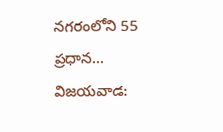నగరంలోని 55 ప్రధాన...
విజయవాడ: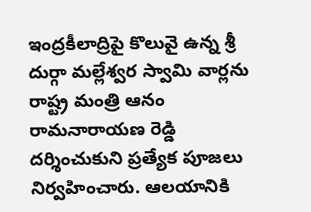ఇంద్రకీలాద్రిపై కొలువై ఉన్న శ్రీ దుర్గా మల్లేశ్వర స్వామి వార్లను రాష్ట్ర మంత్రి ఆనం రామనారాయణ రెడ్డి దర్శించుకుని ప్రత్యేక పూజలు నిర్వహించారు. ఆలయానికి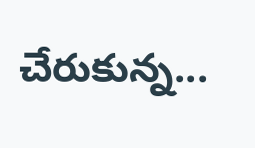చేరుకున్న...